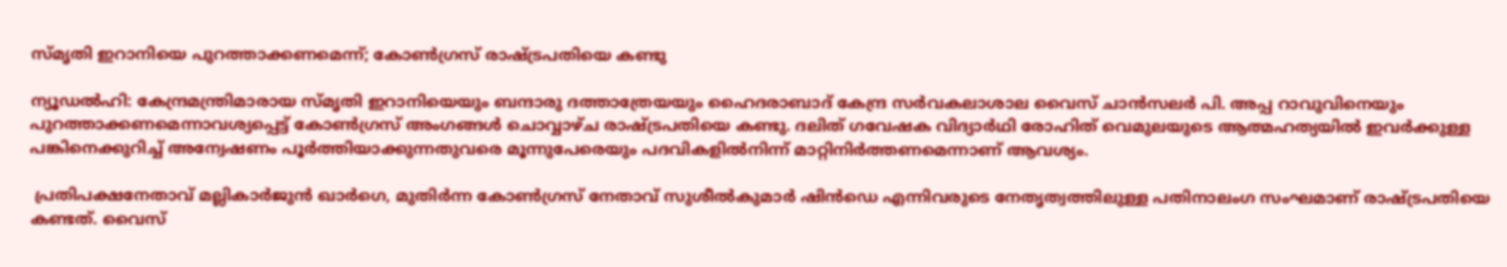സ്മൃതി ഇറാനിയെ പുറത്താക്കണമെന്ന്; കോണ്‍ഗ്രസ് രാഷ്ട്രപതിയെ കണ്ടു

ന്യൂഡല്‍ഹി: കേന്ദ്രമന്ത്രിമാരായ സ്മൃതി ഇറാനിയെയും ബന്ദാരു ദത്താത്രേയയും ഹൈദരാബാദ് കേന്ദ്ര സര്‍വകലാശാല വൈസ് ചാന്‍സലര്‍ പി. അപ്പ റാവുവിനെയും പുറത്താക്കണമെന്നാവശ്യപ്പെട്ട് കോണ്‍ഗ്രസ് അംഗങ്ങള്‍ ചൊവ്വാഴ്ച രാഷ്ട്രപതിയെ കണ്ടു. ദലിത് ഗവേഷക വിദ്യാര്‍ഥി രോഹിത് വെമുലയുടെ ആത്മഹത്യയില്‍ ഇവര്‍ക്കുള്ള പങ്കിനെക്കുറിച്ച് അന്വേഷണം പൂര്‍ത്തിയാക്കുന്നതുവരെ മൂന്നുപേരെയും പദവികളില്‍നിന്ന് മാറ്റിനിര്‍ത്തണമെന്നാണ് ആവശ്യം.

 പ്രതിപക്ഷനേതാവ് മല്ലികാര്‍ജുന്‍ ഖാര്‍ഗെ, മുതിര്‍ന്ന കോണ്‍ഗ്രസ് നേതാവ് സുശീല്‍കുമാര്‍ ഷിന്‍ഡെ എന്നിവരുടെ നേതൃത്വത്തിലുള്ള പതിനാലംഗ സംഘമാണ് രാഷ്ട്രപതിയെ കണ്ടത്. വൈസ്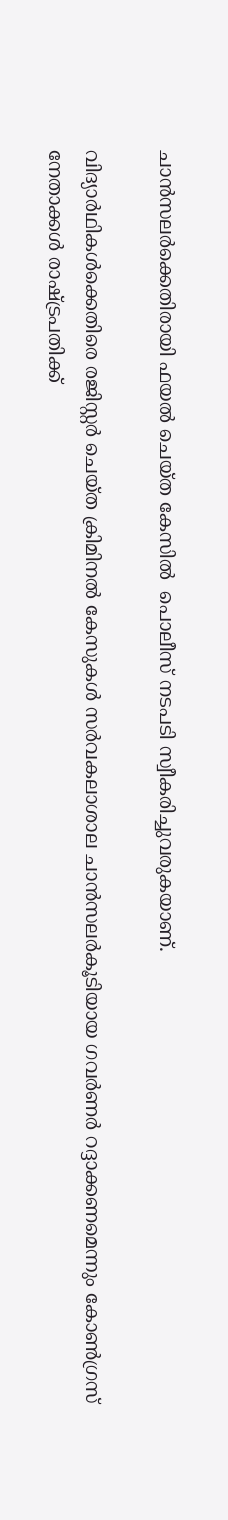ചാന്‍സലര്‍ക്കെതിരായി ഫയല്‍ ചെയ്ത കേസില്‍  പൊലീസ് നടപടി സ്വീകരിച്ചുവരുകയാണ്.

വിദ്യാര്‍ഥികള്‍ക്കെതിരെ രജിസ്റ്റര്‍ ചെയ്ത ക്രിമിനല്‍ കേസുകള്‍ സര്‍വകലാശാല ചാന്‍സലര്‍കൂടിയായ ഗവര്‍ണര്‍ റദ്ദാക്കണമെന്നും കോണ്‍ഗ്രസ് നേതാക്കള്‍ രാഷ്ട്രപതിക്ക്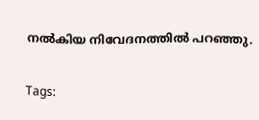നല്‍കിയ നിവേദനത്തില്‍ പറഞ്ഞു.

Tags: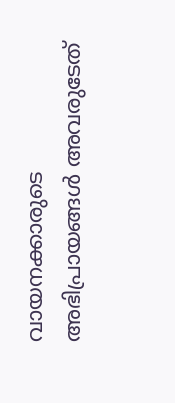വായനക്കാരുടെ അഭിപ്രായങ്ങള്‍ അവരുടേത്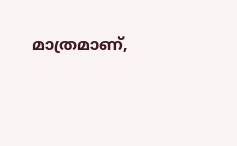മാത്രമാണ്,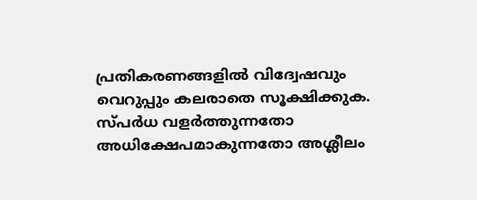പ്രതികരണങ്ങളിൽ വിദ്വേഷവും വെറുപ്പും കലരാതെ സൂക്ഷിക്കുക. സ്പർധ വളർത്തുന്നതോ അധിക്ഷേപമാകുന്നതോ അശ്ലീലം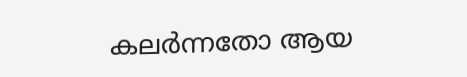കലർന്നതോ ആയ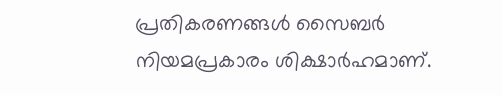പ്രതികരണങ്ങൾ സൈബർ നിയമപ്രകാരം ശിക്ഷാർഹമാണ്.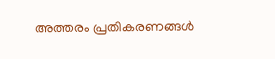അത്തരം പ്രതികരണങ്ങൾ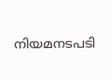നിയമനടപടി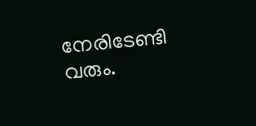നേരിടേണ്ടി വരും.